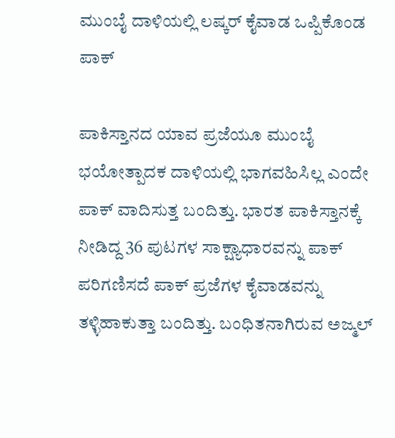ಮುಂಬೈ ದಾಳಿಯಲ್ಲಿ ಲಷ್ಕರ್ ಕೈವಾಡ ಒಪ್ಪಿಕೊಂಡ ಪಾಕ್

ಪಾಕಿಸ್ತಾನದ ಯಾವ ಪ್ರಜೆಯೂ ಮುಂಬೈ ಭಯೋತ್ಪಾದಕ ದಾಳಿಯಲ್ಲಿ ಭಾಗವಹಿಸಿಲ್ಲ ಎಂದೇ ಪಾಕ್ ವಾದಿಸುತ್ತ ಬಂದಿತ್ತು. ಭಾರತ ಪಾಕಿಸ್ತಾನಕ್ಕೆ ನೀಡಿದ್ದ 36 ಪುಟಗಳ ಸಾಕ್ಷ್ಯಾಧಾರವನ್ನು ಪಾಕ್ ಪರಿಗಣಿಸದೆ ಪಾಕ್ ಪ್ರಜೆಗಳ ಕೈವಾಡವನ್ನು ತಳ್ಳಿಹಾಕುತ್ತಾ ಬಂದಿತ್ತು. ಬಂಧಿತನಾಗಿರುವ ಅಜ್ಮಲ್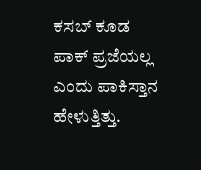ಕಸಬ್ ಕೂಡ ಪಾಕ್ ಪ್ರಜೆಯಲ್ಲ ಎಂದು ಪಾಕಿಸ್ತಾನ ಹೇಳುತ್ತಿತ್ತು.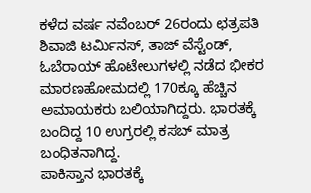ಕಳೆದ ವರ್ಷ ನವೆಂಬರ್ 26ರಂದು ಛತ್ರಪತಿ ಶಿವಾಜಿ ಟರ್ಮಿನಸ್, ತಾಜ್ ವೆಸ್ಟೆಂಡ್, ಓಬೆರಾಯ್ ಹೊಟೇಲುಗಳಲ್ಲಿ ನಡೆದ ಭೀಕರ ಮಾರಣಹೋಮದಲ್ಲಿ 170ಕ್ಕೂ ಹೆಚ್ಚಿನ ಅಮಾಯಕರು ಬಲಿಯಾಗಿದ್ದರು. ಭಾರತಕ್ಕೆ ಬಂದಿದ್ದ 10 ಉಗ್ರರಲ್ಲಿ ಕಸಬ್ ಮಾತ್ರ ಬಂಧಿತನಾಗಿದ್ದ.
ಪಾಕಿಸ್ತಾನ ಭಾರತಕ್ಕೆ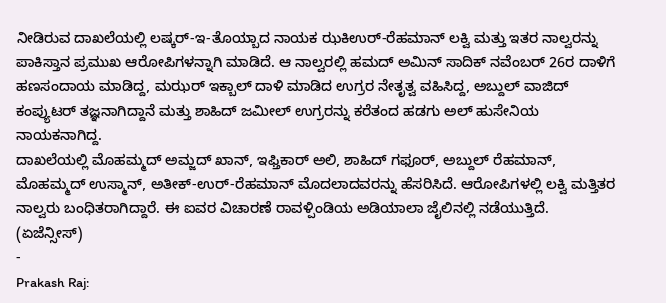ನೀಡಿರುವ ದಾಖಲೆಯಲ್ಲಿ ಲಷ್ಕರ್-ಇ-ತೊಯ್ಬಾದ ನಾಯಕ ಝಕಿಉರ್-ರೆಹಮಾನ್ ಲಕ್ವಿ ಮತ್ತು ಇತರ ನಾಲ್ವರನ್ನು ಪಾಕಿಸ್ತಾನ ಪ್ರಮುಖ ಆರೋಪಿಗಳನ್ನಾಗಿ ಮಾಡಿದೆ. ಆ ನಾಲ್ವರಲ್ಲಿ ಹಮದ್ ಅಮಿನ್ ಸಾದಿಕ್ ನವೆಂಬರ್ 26ರ ದಾಳಿಗೆ ಹಣಸಂದಾಯ ಮಾಡಿದ್ದ, ಮಝರ್ ಇಕ್ಬಾಲ್ ದಾಳಿ ಮಾಡಿದ ಉಗ್ರರ ನೇತೃತ್ವ ವಹಿಸಿದ್ದ, ಅಬ್ದುಲ್ ವಾಜಿದ್ ಕಂಪ್ಯುಟರ್ ತಜ್ಞನಾಗಿದ್ದಾನೆ ಮತ್ತು ಶಾಹಿದ್ ಜಮೀಲ್ ಉಗ್ರರನ್ನು ಕರೆತಂದ ಹಡಗು ಅಲ್ ಹುಸೇನಿಯ ನಾಯಕನಾಗಿದ್ದ.
ದಾಖಲೆಯಲ್ಲಿ ಮೊಹಮ್ಮದ್ ಅಮ್ಜದ್ ಖಾನ್, ಇಫ್ತಿಕಾರ್ ಅಲಿ, ಶಾಹಿದ್ ಗಫೂರ್, ಅಬ್ದುಲ್ ರೆಹಮಾನ್, ಮೊಹಮ್ಮದ್ ಉಸ್ಮಾನ್, ಅತೀಕ್-ಉರ್-ರೆಹಮಾನ್ ಮೊದಲಾದವರನ್ನು ಹೆಸರಿಸಿದೆ. ಆರೋಪಿಗಳಲ್ಲಿ ಲಕ್ವಿ ಮತ್ತಿತರ ನಾಲ್ವರು ಬಂಧಿತರಾಗಿದ್ದಾರೆ. ಈ ಐವರ ವಿಚಾರಣೆ ರಾವಳ್ಪಿಂಡಿಯ ಅಡಿಯಾಲಾ ಜೈಲಿನಲ್ಲಿ ನಡೆಯುತ್ತಿದೆ.
(ಏಜೆನ್ಸೀಸ್)
-
Prakash Raj: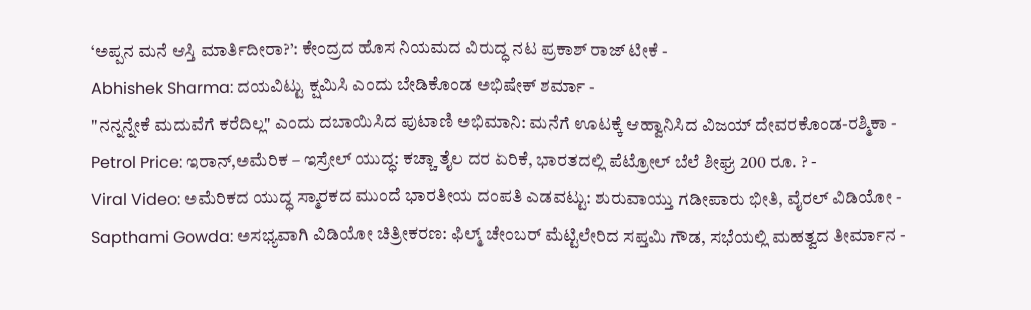‘ಅಪ್ಪನ ಮನೆ ಆಸ್ತಿ ಮಾರ್ತಿದೀರಾ?’: ಕೇಂದ್ರದ ಹೊಸ ನಿಯಮದ ವಿರುದ್ಧ ನಟ ಪ್ರಕಾಶ್ ರಾಜ್ ಟೀಕೆ -
Abhishek Sharma: ದಯವಿಟ್ಟು ಕ್ಷಮಿಸಿ ಎಂದು ಬೇಡಿಕೊಂಡ ಅಭಿಷೇಕ್ ಶರ್ಮಾ -
"ನನ್ನನ್ನೇಕೆ ಮದುವೆಗೆ ಕರೆದಿಲ್ಲ" ಎಂದು ದಬಾಯಿಸಿದ ಪುಟಾಣಿ ಅಭಿಮಾನಿ: ಮನೆಗೆ ಊಟಕ್ಕೆ ಆಹ್ವಾನಿಸಿದ ವಿಜಯ್ ದೇವರಕೊಂಡ-ರಶ್ಮಿಕಾ -
Petrol Price: ಇರಾನ್,ಅಮೆರಿಕ – ಇಸ್ರೇಲ್ ಯುದ್ಧ: ಕಚ್ಚಾ ತೈಲ ದರ ಏರಿಕೆ, ಭಾರತದಲ್ಲಿ ಪೆಟ್ರೋಲ್ ಬೆಲೆ ಶೀಘ್ರ 200 ರೂ. ? -
Viral Video: ಅಮೆರಿಕದ ಯುದ್ಧ ಸ್ಮಾರಕದ ಮುಂದೆ ಭಾರತೀಯ ದಂಪತಿ ಎಡವಟ್ಟು: ಶುರುವಾಯ್ತು ಗಡೀಪಾರು ಭೀತಿ, ವೈರಲ್ ವಿಡಿಯೋ -
Sapthami Gowda: ಅಸಭ್ಯವಾಗಿ ವಿಡಿಯೋ ಚಿತ್ರೀಕರಣ: ಫಿಲ್ಮ್ ಚೇಂಬರ್ ಮೆಟ್ಟಿಲೇರಿದ ಸಪ್ತಮಿ ಗೌಡ, ಸಭೆಯಲ್ಲಿ ಮಹತ್ವದ ತೀರ್ಮಾನ -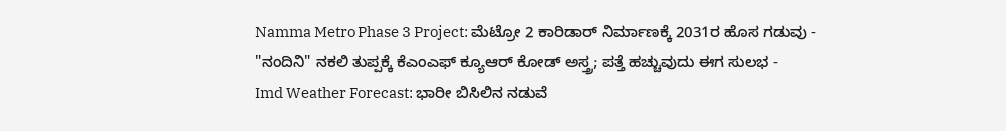Namma Metro Phase 3 Project: ಮೆಟ್ರೋ 2 ಕಾರಿಡಾರ್ ನಿರ್ಮಾಣಕ್ಕೆ 2031ರ ಹೊಸ ಗಡುವು -
"ನಂದಿನಿ" ನಕಲಿ ತುಪ್ಪಕ್ಕೆ ಕೆಎಂಎಫ್ ಕ್ಯೂಆರ್ ಕೋಡ್ ಅಸ್ತ್ರ; ಪತ್ತೆ ಹಚ್ಚುವುದು ಈಗ ಸುಲಭ -
Imd Weather Forecast: ಭಾರೀ ಬಿಸಿಲಿನ ನಡುವೆ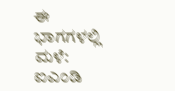ಈ ಭಾಗಗಳಲ್ಲಿ ಮಳೆ: ಐಎಂಡಿ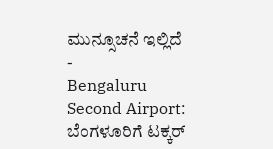ಮುನ್ಸೂಚನೆ ಇಲ್ಲಿದೆ -
Bengaluru Second Airport: ಬೆಂಗಳೂರಿಗೆ ಟಕ್ಕರ್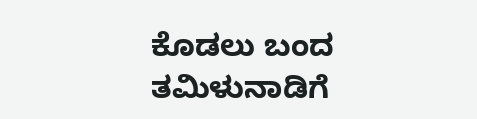ಕೊಡಲು ಬಂದ ತಮಿಳುನಾಡಿಗೆ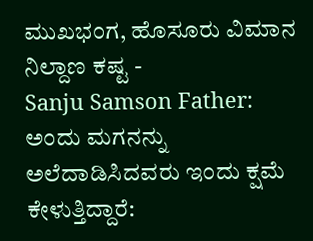ಮುಖಭಂಗ, ಹೊಸೂರು ವಿಮಾನ ನಿಲ್ದಾಣ ಕಷ್ಟ -
Sanju Samson Father: ಅಂದು ಮಗನನ್ನು ಅಲೆದಾಡಿಸಿದವರು ಇಂದು ಕ್ಷಮೆ ಕೇಳುತ್ತಿದ್ದಾರೆ: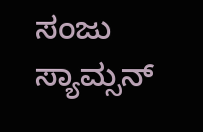ಸಂಜು ಸ್ಯಾಮ್ಸನ್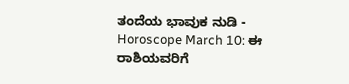ತಂದೆಯ ಭಾವುಕ ನುಡಿ -
Horoscope March 10: ಈ ರಾಶಿಯವರಿಗೆ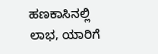ಹಣಕಾಸಿನಲ್ಲಿ ಲಾಭ, ಯಾರಿಗೆ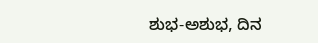ಶುಭ-ಅಶುಭ, ದಿನ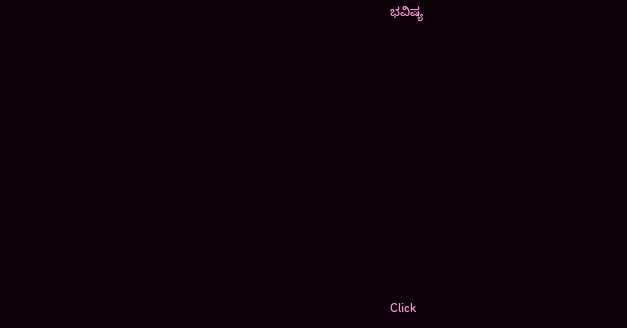ಭವಿಷ್ಯ












Click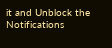it and Unblock the Notifications